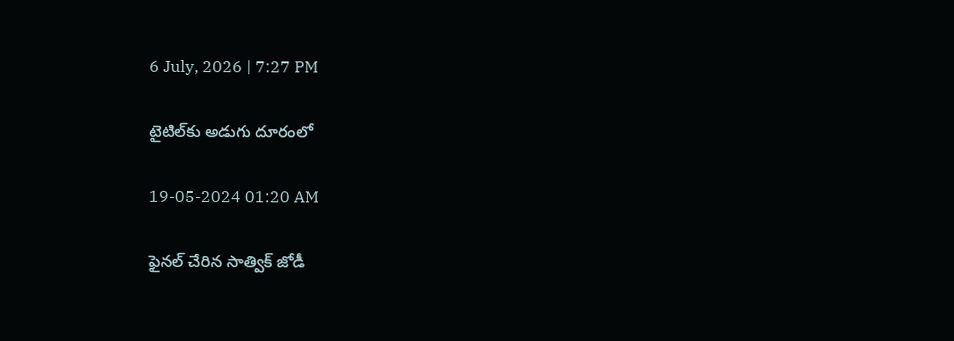6 July, 2026 | 7:27 PM

టైటిల్‌కు అడుగు దూరంలో

19-05-2024 01:20 AM

ఫైనల్ చేరిన సాత్విక్ జోడీ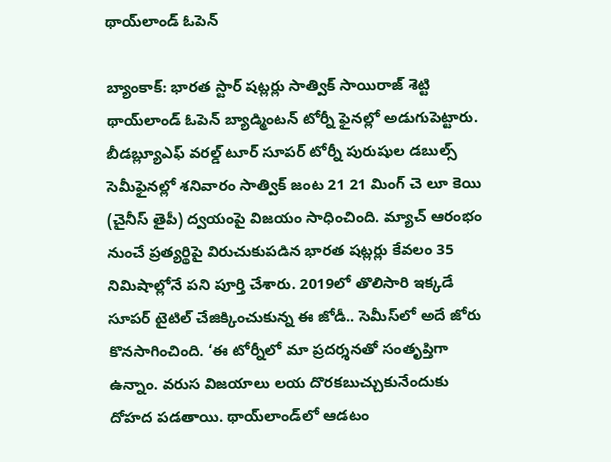థాయ్‌లాండ్ ఓపెన్

బ్యాంకాక్: భారత స్టార్ షట్లర్లు సాత్విక్ సాయిరాజ్ శెట్టి థాయ్‌లాండ్ ఓపెన్ బ్యాడ్మింటన్ టోర్నీ ఫైనల్లో అడుగుపెట్టారు. బీడబ్ల్యూఎఫ్ వరల్డ్ టూర్ సూపర్ టోర్నీ పురుషుల డబుల్స్ సెమీఫైనల్లో శనివారం సాత్విక్ జంట 21 21 మింగ్ చె లూ కెయి (చైనీస్ తైపీ) ద్వయంపై విజయం సాధించింది. మ్యాచ్ ఆరంభం నుంచే ప్రత్యర్థిపై విరుచుకుపడిన భారత షట్లర్లు కేవలం 35 నిమిషాల్లోనే పని పూర్తి చేశారు. 2019లో తొలిసారి ఇక్కడే సూపర్ టైటిల్ చేజిక్కించుకున్న ఈ జోడీ.. సెమీస్‌లో అదే జోరు కొనసాగించింది. ‘ఈ టోర్నీలో మా ప్రదర్శనతో సంతృప్తిగా ఉన్నాం. వరుస విజయాలు లయ దొరకబుచ్చుకునేందుకు దోహద పడతాయి. థాయ్‌లాండ్‌లో ఆడటం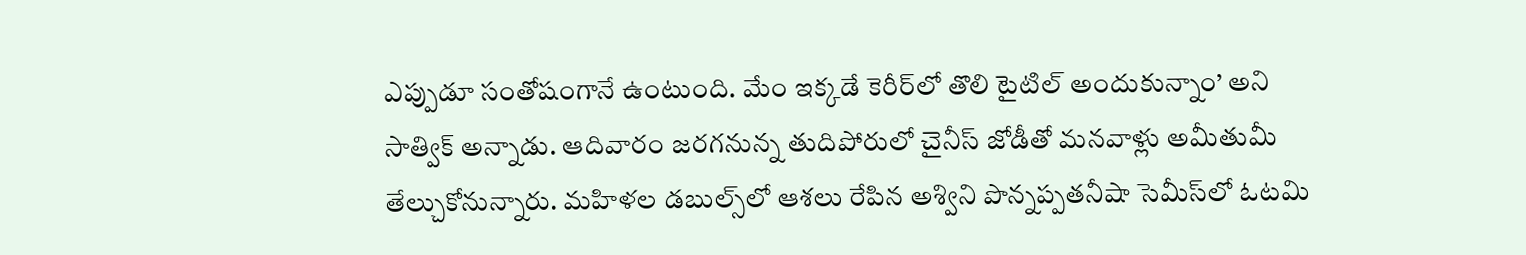ఎప్పుడూ సంతోషంగానే ఉంటుంది. మేం ఇక్కడే కెరీర్‌లో తొలి టైటిల్ అందుకున్నాం’ అని సాత్విక్ అన్నాడు. ఆదివారం జరగనున్న తుదిపోరులో చైనీస్ జోడీతో మనవాళ్లు అమీతుమీ తేల్చుకోనున్నారు. మహిళల డబుల్స్‌లో ఆశలు రేపిన అశ్విని పొన్నప్పతనీషా సెమీస్‌లో ఓటమి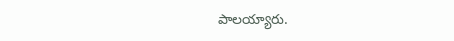పాలయ్యారు.